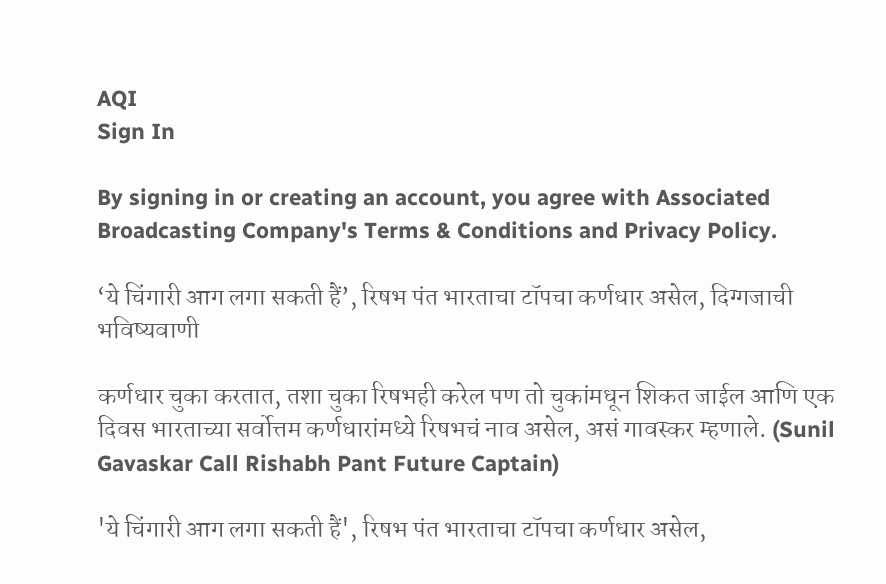AQI
Sign In

By signing in or creating an account, you agree with Associated Broadcasting Company's Terms & Conditions and Privacy Policy.

‘ये चिंगारी आग लगा सकती हैं’, रिषभ पंत भारताचा टॉपचा कर्णधार असेल, दिग्गजाची भविष्यवाणी

कर्णधार चुका करतात, तशा चुका रिषभही करेल पण तो चुकांमधून शिकत जाईल आणि एक दिवस भारताच्या सर्वोत्तम कर्णधारांमध्ये रिषभचं नाव असेल, असं गावस्कर म्हणाले. (Sunil Gavaskar Call Rishabh Pant Future Captain)

'ये चिंगारी आग लगा सकती हैं', रिषभ पंत भारताचा टॉपचा कर्णधार असेल,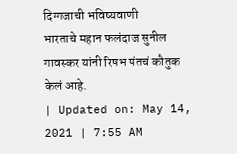दिग्गजाची भविष्यवाणी
भारताचे महान फलंदाज सुनील गावस्कर यांनी रिषभ पंतचं कौतुक केलं आहे.
| Updated on: May 14, 2021 | 7:55 AM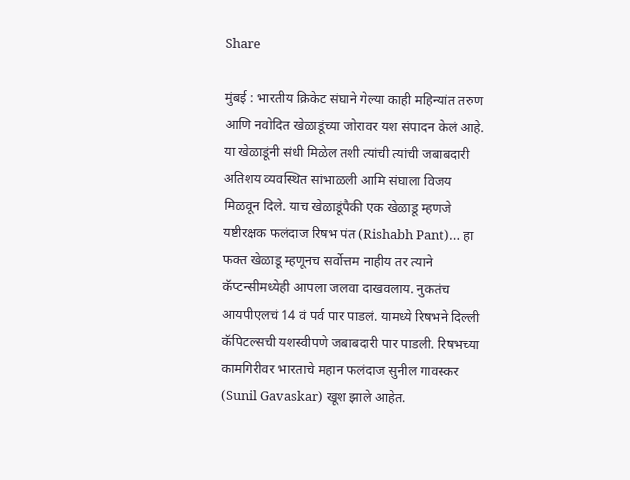Share

मुंबई : भारतीय क्रिकेट संघाने गेल्या काही महिन्यांत तरुण आणि नवोदित खेळाडूंच्या जोरावर यश संपादन केलं आहे. या खेळाडूंनी संधी मिळेल तशी त्यांची त्यांची जबाबदारी अतिशय व्यवस्थित सांभाळली आमि संघाला विजय मिळवून दिले. याच खेळाडूंपैकी एक खेळाडू म्हणजे यष्टीरक्षक फलंदाज रिषभ पंत (Rishabh Pant)… हा फक्त खेळाडू म्हणूनच सर्वोत्तम नाहीय तर त्याने कॅप्टन्सीमध्येही आपला जलवा दाखवलाय. नुकतंच आयपीएलचं 14 वं पर्व पार पाडलं. यामध्ये रिषभने दिल्ली कॅपिटल्सची यशस्वीपणे जबाबदारी पार पाडली. रिषभच्या कामगिरीवर भारताचे महान फलंदाज सुनील गावस्कर (Sunil Gavaskar) खूश झाले आहेत.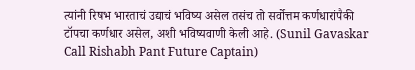त्यांनी रिषभ भारताचं उद्याचं भविष्य असेल तसंच तो सर्वोत्तम कर्णधारांपैकी टॉपचा कर्णधार असेल, अशी भविष्यवाणी केली आहे. (Sunil Gavaskar Call Rishabh Pant Future Captain)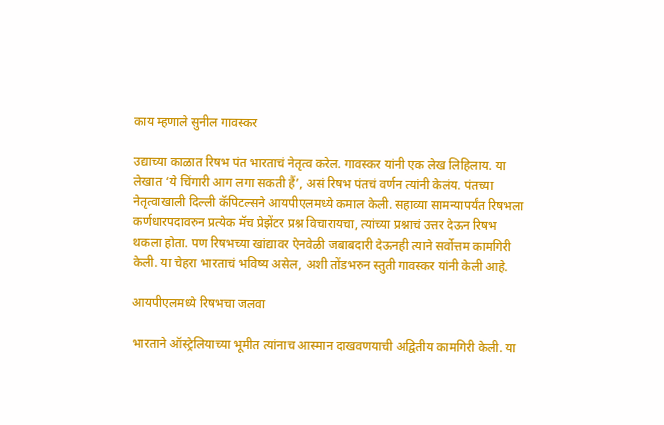काय म्हणाले सुनील गावस्कर

उद्याच्या काळात रिषभ पंत भारताचं नेतृत्व करेल. गावस्कर यांनी एक लेख लिहिलाय. या लेखात ‘ये चिंगारी आग लगा सकती हैं’, असं रिषभ पंतचं वर्णन त्यांनी केलंय. पंतच्या नेतृत्वाखाली दिल्ली कॅपिटल्सने आयपीएलमध्ये कमाल केली. सहाव्या सामन्यापर्यंत रिषभला कर्णधारपदावरुन प्रत्येक मॅच प्रेझेंटर प्रश्न विचारायचा, त्यांच्या प्रश्नाचं उत्तर देऊन रिषभ थकला होता. पण रिषभच्या खांद्यावर ऐनवेळी जबाबदारी देऊनही त्याने सर्वोत्तम कामगिरी केली. या चेहरा भारताचं भविष्य असेल, अशी तोंडभरुन स्तुती गावस्कर यांनी केली आहे.

आयपीएलमध्ये रिषभचा जलवा

भारताने ऑस्ट्रेलियाच्या भूमीत त्यांनाच आस्मान दाखवणयाची अद्वितीय कामगिरी केली. या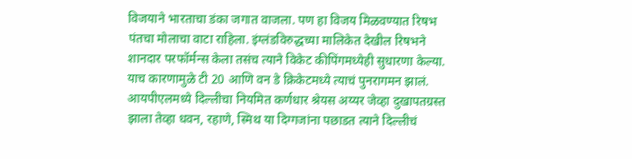विजयाने भारताचा डंका जगात वाजला. पण हा विजय मिळवण्यात रिषभ पंतचा मोलाचा वाटा राहिला. इंग्लंडविरुद्धच्या मालिकेत देखील रिषभने शानदार परफॉर्मन्स केला तसंच त्याने विकेट कीपिंगमध्येही सुधारणा केल्या. याच कारणामुळे टी 20 आणि वन डे क्रिकेटमध्ये त्याचं पुनरागमन झालं. आयपीएलमध्ये दिल्लीचा नियमित कर्णधार श्रेयस अय्यर जेव्हा दुखापतग्रस्त झाला तेव्हा धवन, रहाणे, स्मिथ या दिग्गजांना पछाडत त्याने दिल्लीचं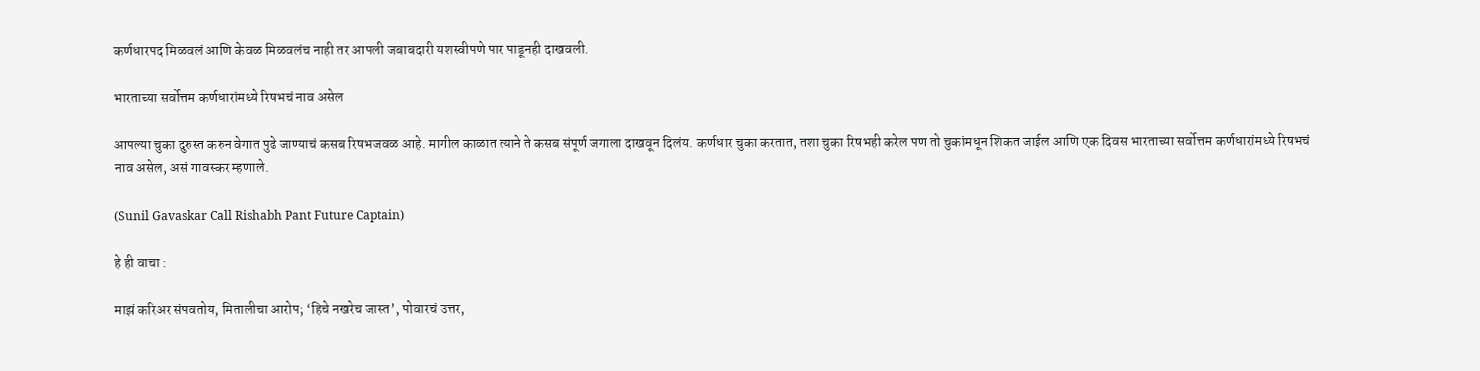कर्णधारपद मिळवलं आणि केवळ मिळवलंच नाही तर आपली जबाबदारी यशस्वीपणे पार पाडूनही दाखवली.

भारताच्या सर्वोत्तम कर्णधारांमध्ये रिषभचं नाव असेल

आपल्या चुका दुरुस्त करुन वेगात पुढे जाण्याचं कसब रिषभजवळ आहे. मागील काळात त्याने ते कसब संपूर्ण जगाला दाखवून दिलंय. कर्णधार चुका करतात, तशा चुका रिषभही करेल पण तो चुकांमधून शिकत जाईल आणि एक दिवस भारताच्या सर्वोत्तम कर्णधारांमध्ये रिषभचं नाव असेल, असं गावस्कर म्हणाले.

(Sunil Gavaskar Call Rishabh Pant Future Captain)

हे ही वाचा :

माझं करिअर संपवतोय, मितालीचा आरोप; ‘हिचे नखरेच जास्त’, पोवारचं उत्तर,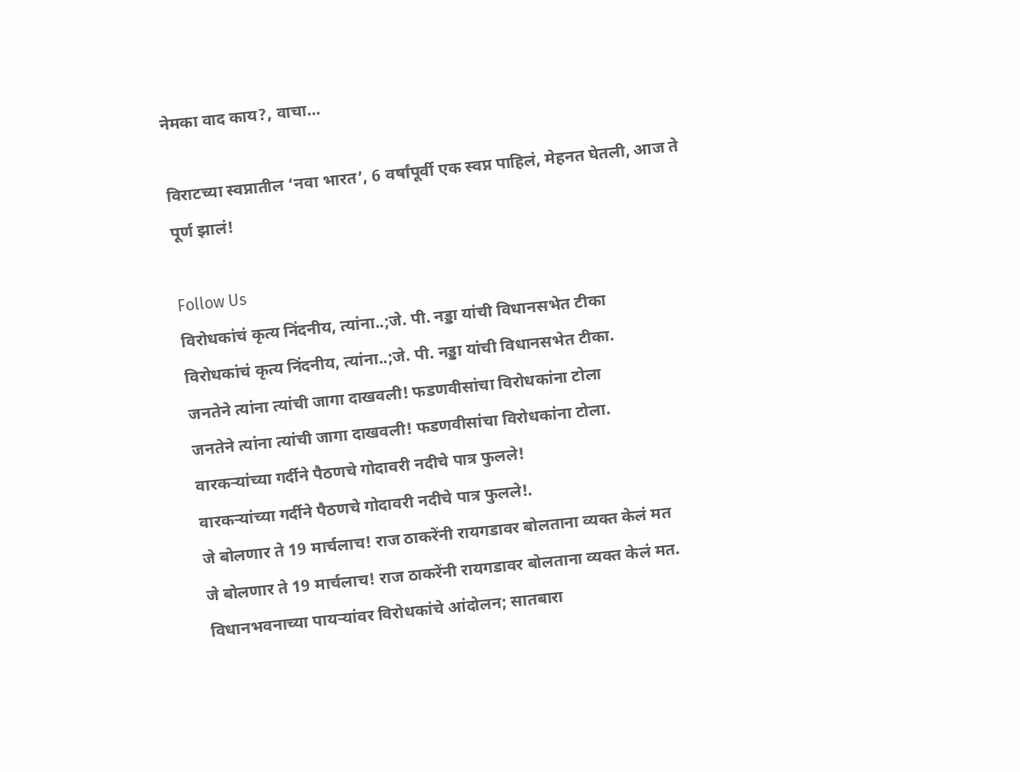नेमका वाद काय?, वाचा…

विराटच्या स्वप्नातील ‘नवा भारत’, 6 वर्षांपूर्वी एक स्वप्न पाहिलं, मेहनत घेतली, आज ते पूर्ण झालं!

Follow Us
विरोधकांचं कृत्य निंदनीय, त्यांना..;जे. पी. नड्डा यांची विधानसभेत टीका
विरोधकांचं कृत्य निंदनीय, त्यांना..;जे. पी. नड्डा यांची विधानसभेत टीका.
जनतेने त्यांना त्यांची जागा दाखवली! फडणवीसांचा विरोधकांना टोला
जनतेने त्यांना त्यांची जागा दाखवली! फडणवीसांचा विरोधकांना टोला.
वारकऱ्यांच्या गर्दीने पैठणचे गोदावरी नदीचे पात्र फुलले!
वारकऱ्यांच्या गर्दीने पैठणचे गोदावरी नदीचे पात्र फुलले!.
जे बोलणार ते 19 मार्चलाच! राज ठाकरेंनी रायगडावर बोलताना व्यक्त केलं मत
जे बोलणार ते 19 मार्चलाच! राज ठाकरेंनी रायगडावर बोलताना व्यक्त केलं मत.
विधानभवनाच्या पायऱ्यांवर विरोधकांचे आंदोलन; सातबारा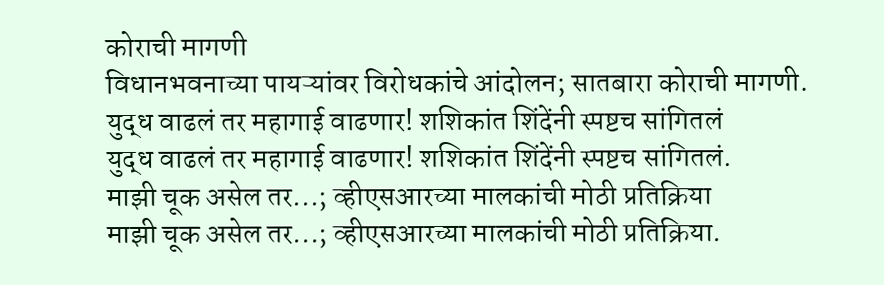कोराची मागणी
विधानभवनाच्या पायऱ्यांवर विरोधकांचे आंदोलन; सातबारा कोराची मागणी.
युद्ध वाढलं तर महागाई वाढणार! शशिकांत शिंदेंनी स्पष्टच सांगितलं
युद्ध वाढलं तर महागाई वाढणार! शशिकांत शिंदेंनी स्पष्टच सांगितलं.
माझी चूक असेल तर...; व्हीएसआरच्या मालकांची मोठी प्रतिक्रिया
माझी चूक असेल तर...; व्हीएसआरच्या मालकांची मोठी प्रतिक्रिया.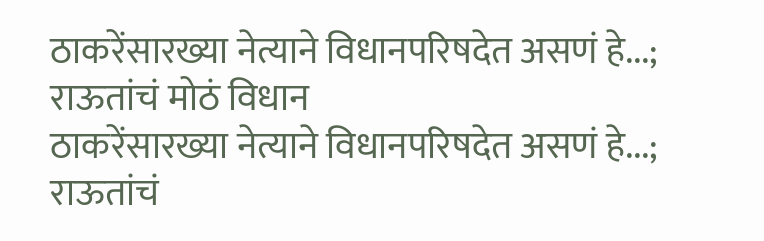ठाकरेंसारख्या नेत्याने विधानपरिषदेत असणं हे...; राऊतांचं मोठं विधान
ठाकरेंसारख्या नेत्याने विधानपरिषदेत असणं हे...; राऊतांचं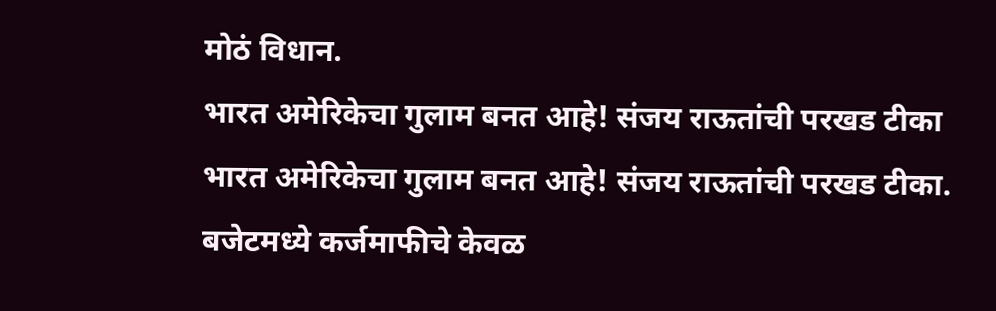मोठं विधान.
भारत अमेरिकेचा गुलाम बनत आहे! संजय राऊतांची परखड टीका
भारत अमेरिकेचा गुलाम बनत आहे! संजय राऊतांची परखड टीका.
बजेटमध्ये कर्जमाफीचे केवळ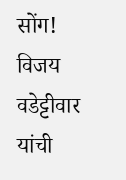सोंग! विजय वडेट्टीवार यांची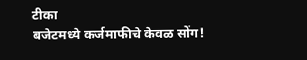टीका
बजेटमध्ये कर्जमाफीचे केवळ सोंग!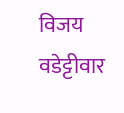विजय वडेट्टीवार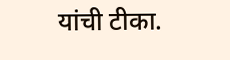यांची टीका.